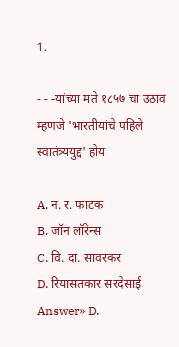1.

- - -यांच्या मते १८५७ चा उठाव म्हणजे 'भारतीयांचे पहिले स्वातंत्र्ययुद्द' होय

A. न. र. फाटक
B. जॉन लॉरेन्स
C. वि. दा. सावरकर
D. रियासतकार सरदेसाई
Answer» D.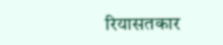रियासतकार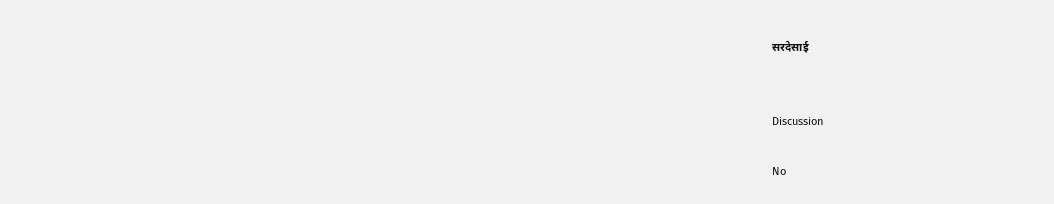सरदेसाई


Discussion

No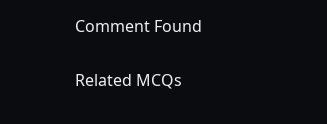Comment Found

Related MCQs